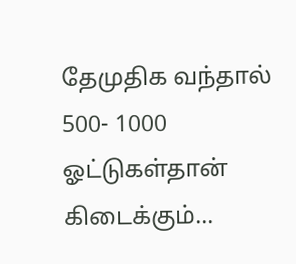தேமுதிக வந்தால் 500- 1000 ஓட்டுகள்தான் கிடைக்கும்...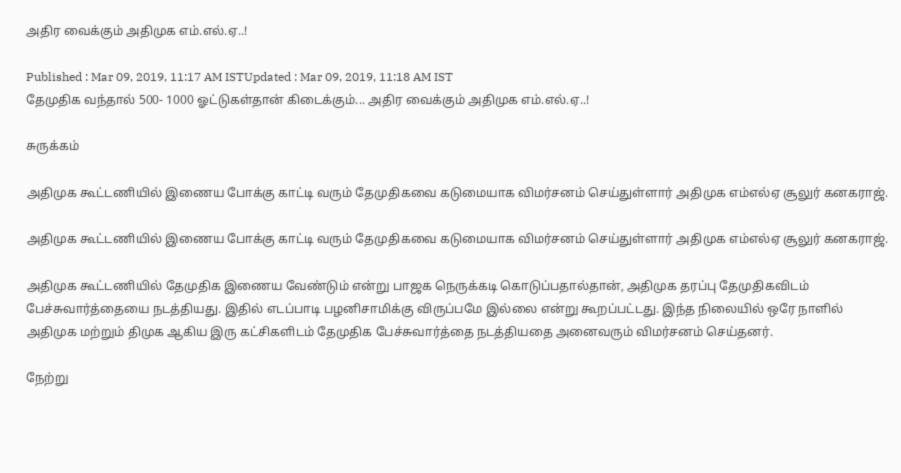அதிர வைக்கும் அதிமுக எம்.எல்.ஏ..!

Published : Mar 09, 2019, 11:17 AM ISTUpdated : Mar 09, 2019, 11:18 AM IST
தேமுதிக வந்தால் 500- 1000 ஓட்டுகள்தான் கிடைக்கும்... அதிர வைக்கும் அதிமுக எம்.எல்.ஏ..!

சுருக்கம்

அதிமுக கூட்டணியில் இணைய போக்கு காட்டி வரும் தேமுதிகவை கடுமையாக விமர்சனம் செய்துள்ளார் அதிமுக எம்எல்ஏ சூலுர் கனகராஜ்.

அதிமுக கூட்டணியில் இணைய போக்கு காட்டி வரும் தேமுதிகவை கடுமையாக விமர்சனம் செய்துள்ளார் அதிமுக எம்எல்ஏ சூலுர் கனகராஜ்.

அதிமுக கூட்டணியில் தேமுதிக இணைய வேண்டும் என்று பாஜக நெருக்கடி கொடுப்பதால்தான், அதிமுக தரப்பு தேமுதிகவிடம் பேச்சுவார்த்தையை நடத்தியது. இதில் எடப்பாடி பழனிசாமிக்கு விருப்பமே இல்லை என்று கூறப்பட்டது. இந்த நிலையில் ஒரே நாளில் அதிமுக மற்றும் திமுக ஆகிய இரு கட்சிகளிடம் தேமுதிக பேச்சுவார்த்தை நடத்தியதை அனைவரும் விமர்சனம் செய்தனர்.

நேற்று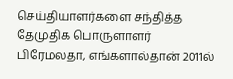செய்தியாளர்களை சந்தித்த தேமுதிக பொருளாளர் பிரேமலதா, எங்களால்தான் 2011ல்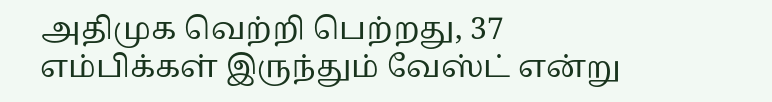அதிமுக வெற்றி பெற்றது, 37 எம்பிக்கள் இருந்தும் வேஸ்ட் என்று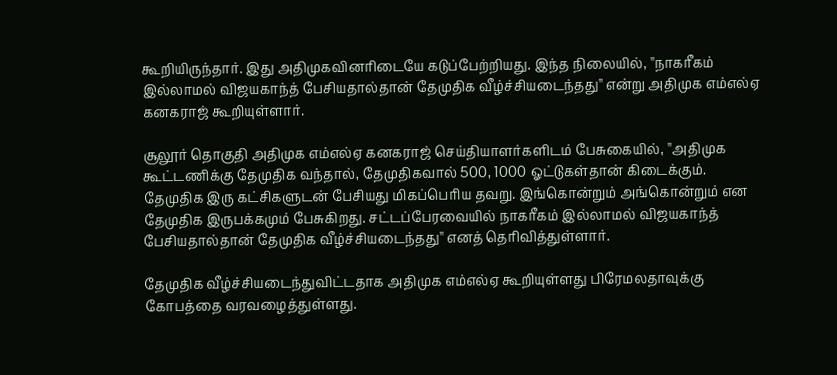கூறியிருந்தார். இது அதிமுகவினரிடையே கடுப்பேற்றியது. இந்த நிலையில், ''நாகரீகம் இல்லாமல் விஜயகாந்த் பேசியதால்தான் தேமுதிக வீழ்ச்சியடைந்தது'' என்று அதிமுக எம்எல்ஏ கனகராஜ் கூறியுள்ளார்.

சூலூர் தொகுதி அதிமுக எம்எல்ஏ கனகராஜ் செய்தியாளர்களிடம் பேசுகையில், ''அதிமுக கூட்டணிக்கு தேமுதிக வந்தால், தேமுதிகவால் 500, 1000 ஓட்டுகள்தான் கிடைக்கும். தேமுதிக இரு கட்சிகளுடன் பேசியது மிகப்பெரிய தவறு. இங்கொன்றும் அங்கொன்றும் என தேமுதிக இருபக்கமும் பேசுகிறது. சட்டப்பேரவையில் நாகரீகம் இல்லாமல் விஜயகாந்த் பேசியதால்தான் தேமுதிக வீழ்ச்சியடைந்தது'' எனத் தெரிவித்துள்ளார்.

தேமுதிக வீழ்ச்சியடைந்துவிட்டதாக அதிமுக எம்எல்ஏ கூறியுள்ளது பிரேமலதாவுக்கு கோபத்தை வரவழைத்துள்ளது.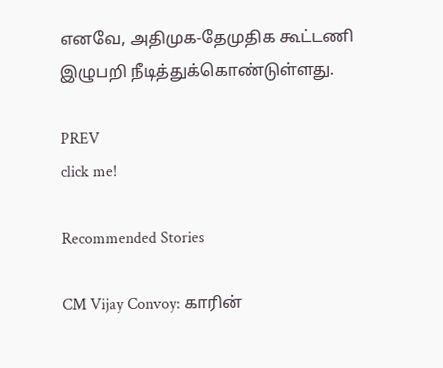எனவே, அதிமுக-தேமுதிக கூட்டணி இழுபறி நீடித்துக்கொண்டுள்ளது.

PREV
click me!

Recommended Stories

CM Vijay Convoy: காரின்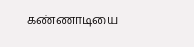கண்ணாடியை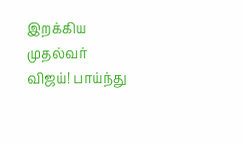இறக்கிய முதல்வர் விஜய்! பாய்ந்து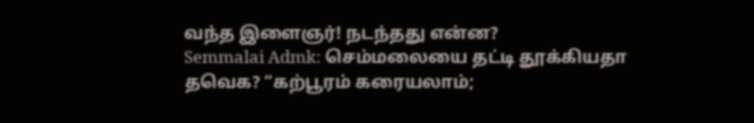வந்த இளைஞர்! நடந்தது என்ன?
Semmalai Admk: செம்மலையை தட்டி தூக்கியதா தவெக? “கற்பூரம் கரையலாம்;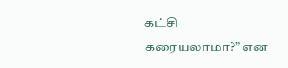கட்சி கரையலாமா?” என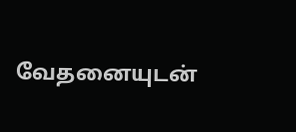வேதனையுடன்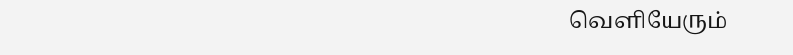வெளியேரும்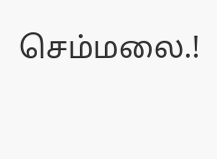செம்மலை.!